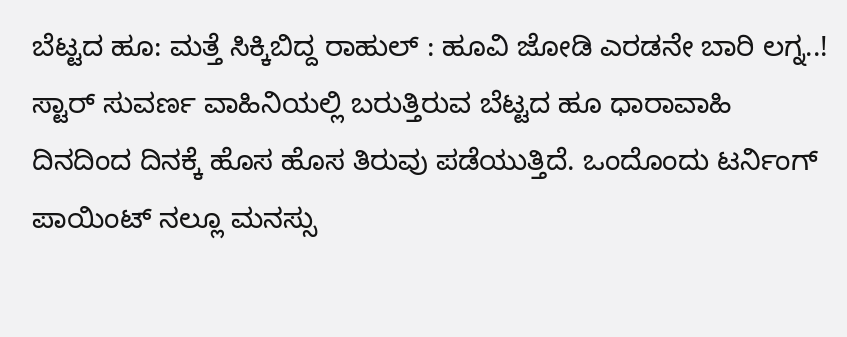ಬೆಟ್ಟದ ಹೂ: ಮತ್ತೆ ಸಿಕ್ಕಿಬಿದ್ದ ರಾಹುಲ್ : ಹೂವಿ ಜೋಡಿ ಎರಡನೇ ಬಾರಿ ಲಗ್ನ..!
ಸ್ಟಾರ್ ಸುವರ್ಣ ವಾಹಿನಿಯಲ್ಲಿ ಬರುತ್ತಿರುವ ಬೆಟ್ಟದ ಹೂ ಧಾರಾವಾಹಿ ದಿನದಿಂದ ದಿನಕ್ಕೆ ಹೊಸ ಹೊಸ ತಿರುವು ಪಡೆಯುತ್ತಿದೆ. ಒಂದೊಂದು ಟರ್ನಿಂಗ್ ಪಾಯಿಂಟ್ ನಲ್ಲೂ ಮನಸ್ಸು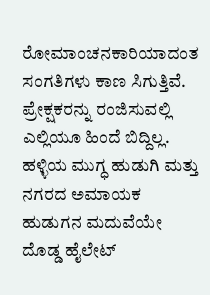ರೋಮಾಂಚನಕಾರಿಯಾದಂತ ಸಂಗತಿಗಳು ಕಾಣ ಸಿಗುತ್ತಿವೆ. ಪ್ರೇಕ್ಷಕರನ್ನು ರಂಜಿಸುವಲ್ಲಿ ಎಲ್ಲಿಯೂ ಹಿಂದೆ ಬಿದ್ದಿಲ್ಲ. ಹಳ್ಳಿಯ ಮುಗ್ಧ ಹುಡುಗಿ ಮತ್ತು ನಗರದ ಅಮಾಯಕ ಹುಡುಗನ ಮದುವೆಯೇ ದೊಡ್ಡ ಹೈಲೇಟ್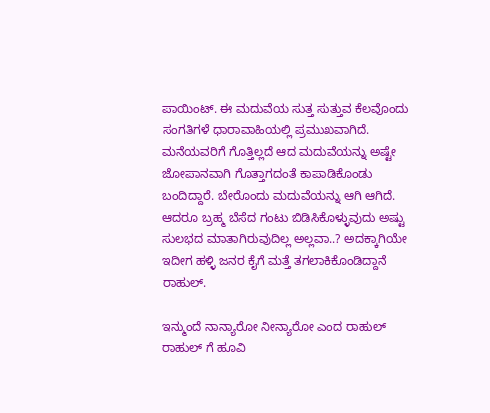ಪಾಯಿಂಟ್. ಈ ಮದುವೆಯ ಸುತ್ತ ಸುತ್ತುವ ಕೆಲವೊಂದು ಸಂಗತಿಗಳೆ ಧಾರಾವಾಹಿಯಲ್ಲಿ ಪ್ರಮುಖವಾಗಿದೆ.
ಮನೆಯವರಿಗೆ ಗೊತ್ತಿಲ್ಲದೆ ಆದ ಮದುವೆಯನ್ನು ಅಷ್ಟೇ ಜೋಪಾನವಾಗಿ ಗೊತ್ತಾಗದಂತೆ ಕಾಪಾಡಿಕೊಂಡು ಬಂದಿದ್ದಾರೆ. ಬೇರೊಂದು ಮದುವೆಯನ್ನು ಆಗಿ ಆಗಿದೆ. ಆದರೂ ಬ್ರಹ್ಮ ಬೆಸೆದ ಗಂಟು ಬಿಡಿಸಿಕೊಳ್ಳುವುದು ಅಷ್ಟು ಸುಲಭದ ಮಾತಾಗಿರುವುದಿಲ್ಲ ಅಲ್ಲವಾ..? ಅದಕ್ಕಾಗಿಯೇ ಇದೀಗ ಹಳ್ಳಿ ಜನರ ಕೈಗೆ ಮತ್ತೆ ತಗಲಾಕಿಕೊಂಡಿದ್ದಾನೆ ರಾಹುಲ್.

ಇನ್ಮುಂದೆ ನಾನ್ಯಾರೋ ನೀನ್ಯಾರೋ ಎಂದ ರಾಹುಲ್
ರಾಹುಲ್ ಗೆ ಹೂವಿ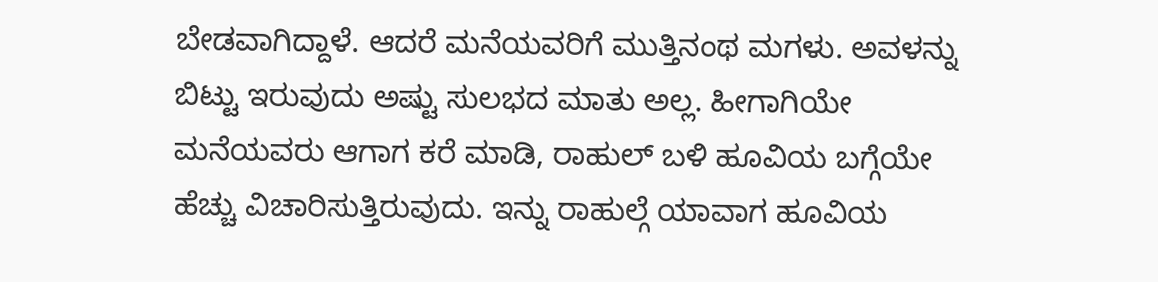ಬೇಡವಾಗಿದ್ದಾಳೆ. ಆದರೆ ಮನೆಯವರಿಗೆ ಮುತ್ತಿನಂಥ ಮಗಳು. ಅವಳನ್ನು ಬಿಟ್ಟು ಇರುವುದು ಅಷ್ಟು ಸುಲಭದ ಮಾತು ಅಲ್ಲ. ಹೀಗಾಗಿಯೇ ಮನೆಯವರು ಆಗಾಗ ಕರೆ ಮಾಡಿ, ರಾಹುಲ್ ಬಳಿ ಹೂವಿಯ ಬಗ್ಗೆಯೇ ಹೆಚ್ಚು ವಿಚಾರಿಸುತ್ತಿರುವುದು. ಇನ್ನು ರಾಹುಲ್ಗೆ ಯಾವಾಗ ಹೂವಿಯ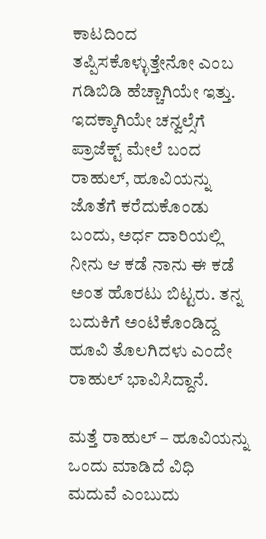ಕಾಟದಿಂದ ತಪ್ಪಿಸಕೊಳ್ಳುತ್ತೇನೋ ಎಂಬ ಗಡಿಬಿಡಿ ಹೆಚ್ಚಾಗಿಯೇ ಇತ್ತು. ಇದಕ್ಕಾಗಿಯೇ ಚನ್ವಲ್ಸೆಗೆ ಪ್ರಾಜೆಕ್ಟ್ ಮೇಲೆ ಬಂದ ರಾಹುಲ್, ಹೂವಿಯನ್ನು ಜೊತೆಗೆ ಕರೆದುಕೊಂಡು ಬಂದು, ಅರ್ಧ ದಾರಿಯಲ್ಲಿ ನೀನು ಆ ಕಡೆ ನಾನು ಈ ಕಡೆ ಅಂತ ಹೊರಟು ಬಿಟ್ಟರು. ತನ್ನ ಬದುಕಿಗೆ ಅಂಟಿಕೊಂಡಿದ್ದ ಹೂವಿ ತೊಲಗಿದಳು ಎಂದೇ ರಾಹುಲ್ ಭಾವಿಸಿದ್ದಾನೆ.

ಮತ್ತೆ ರಾಹುಲ್ – ಹೂವಿಯನ್ನು ಒಂದು ಮಾಡಿದೆ ವಿಧಿ
ಮದುವೆ ಎಂಬುದು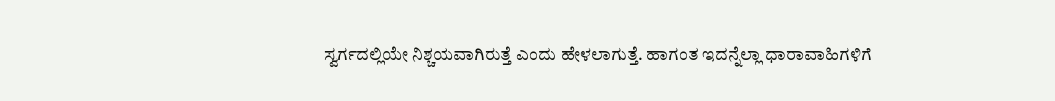ಸ್ವರ್ಗದಲ್ಲಿಯೇ ನಿಶ್ಚಯವಾಗಿರುತ್ತೆ ಎಂದು ಹೇಳಲಾಗುತ್ತೆ. ಹಾಗಂತ ಇದನ್ನೆಲ್ಲಾ ಧಾರಾವಾಹಿಗಳಿಗೆ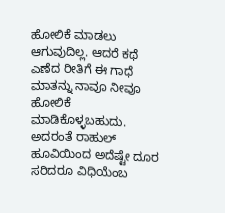ಹೋಲಿಕೆ ಮಾಡಲು ಆಗುವುದಿಲ್ಲ. ಆದರೆ ಕಥೆ ಎಣೆದ ರೀತಿಗೆ ಈ ಗಾಧೆ ಮಾತನ್ನು ನಾವೂ ನೀವೂ ಹೋಲಿಕೆ ಮಾಡಿಕೊಳ್ಳಬಹುದು. ಅದರಂತೆ ರಾಹುಲ್ ಹೂವಿಯಿಂದ ಅದೆಷ್ಟೇ ದೂರ ಸರಿದರೂ ವಿಧಿಯೆಂಬ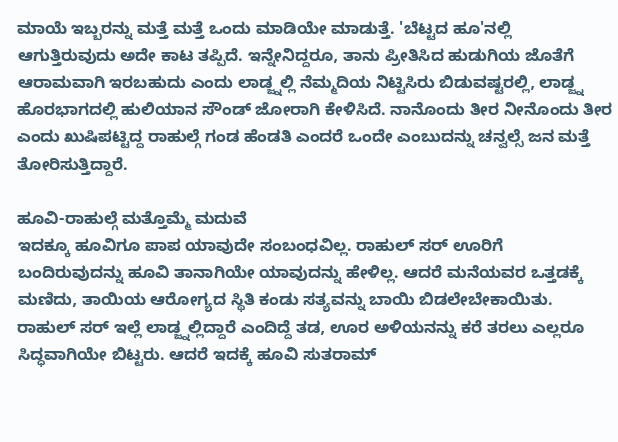ಮಾಯೆ ಇಬ್ಬರನ್ನು ಮತ್ತೆ ಮತ್ತೆ ಒಂದು ಮಾಡಿಯೇ ಮಾಡುತ್ತೆ. 'ಬೆಟ್ಟದ ಹೂ'ನಲ್ಲಿ ಆಗುತ್ತಿರುವುದು ಅದೇ ಕಾಟ ತಪ್ಪಿದೆ. ಇನ್ನೇನಿದ್ದರೂ, ತಾನು ಪ್ರೀತಿಸಿದ ಹುಡುಗಿಯ ಜೊತೆಗೆ ಆರಾಮವಾಗಿ ಇರಬಹುದು ಎಂದು ಲಾಡ್ಜ್ನಲ್ಲಿ ನೆಮ್ಮದಿಯ ನಿಟ್ಟಿಸಿರು ಬಿಡುವಷ್ಟರಲ್ಲಿ, ಲಾಡ್ಜ್ನ ಹೊರಭಾಗದಲ್ಲಿ ಹುಲಿಯಾನ ಸೌಂಡ್ ಜೋರಾಗಿ ಕೇಳಿಸಿದೆ. ನಾನೊಂದು ತೀರ ನೀನೊಂದು ತೀರ ಎಂದು ಖುಷಿಪಟ್ಟಿದ್ದ ರಾಹುಲ್ಗೆ ಗಂಡ ಹೆಂಡತಿ ಎಂದರೆ ಒಂದೇ ಎಂಬುದನ್ನು ಚನ್ವಲ್ಸೆ ಜನ ಮತ್ತೆ ತೋರಿಸುತ್ತಿದ್ದಾರೆ.

ಹೂವಿ-ರಾಹುಲ್ಗೆ ಮತ್ತೊಮ್ಮೆ ಮದುವೆ
ಇದಕ್ಕೂ ಹೂವಿಗೂ ಪಾಪ ಯಾವುದೇ ಸಂಬಂಧವಿಲ್ಲ. ರಾಹುಲ್ ಸರ್ ಊರಿಗೆ ಬಂದಿರುವುದನ್ನು ಹೂವಿ ತಾನಾಗಿಯೇ ಯಾವುದನ್ನು ಹೇಳಿಲ್ಲ. ಆದರೆ ಮನೆಯವರ ಒತ್ತಡಕ್ಕೆ ಮಣಿದು, ತಾಯಿಯ ಆರೋಗ್ಯದ ಸ್ಥಿತಿ ಕಂಡು ಸತ್ಯವನ್ನು ಬಾಯಿ ಬಿಡಲೇಬೇಕಾಯಿತು. ರಾಹುಲ್ ಸರ್ ಇಲ್ಲೆ ಲಾಡ್ಜ್ನಲ್ಲಿದ್ದಾರೆ ಎಂದಿದ್ದೆ ತಡ, ಊರ ಅಳಿಯನನ್ನು ಕರೆ ತರಲು ಎಲ್ಲರೂ ಸಿದ್ಧವಾಗಿಯೇ ಬಿಟ್ಟರು. ಆದರೆ ಇದಕ್ಕೆ ಹೂವಿ ಸುತರಾಮ್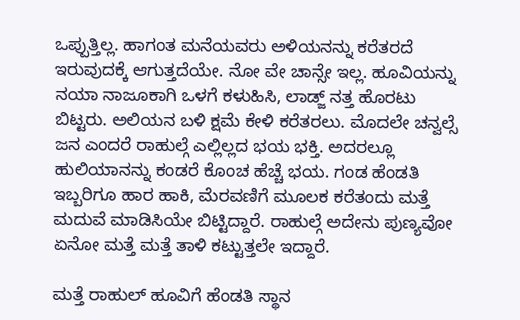ಒಪ್ಪುತ್ತಿಲ್ಲ. ಹಾಗಂತ ಮನೆಯವರು ಅಳಿಯನನ್ನು ಕರೆತರದೆ ಇರುವುದಕ್ಕೆ ಆಗುತ್ತದೆಯೇ. ನೋ ವೇ ಚಾನ್ಸೇ ಇಲ್ಲ. ಹೂವಿಯನ್ನು ನಯಾ ನಾಜೂಕಾಗಿ ಒಳಗೆ ಕಳುಹಿಸಿ, ಲಾಡ್ಜ್ ನತ್ತ ಹೊರಟು ಬಿಟ್ಟರು. ಅಲಿಯನ ಬಳಿ ಕ್ಷಮೆ ಕೇಳಿ ಕರೆತರಲು. ಮೊದಲೇ ಚನ್ವಲ್ಸೆ ಜನ ಎಂದರೆ ರಾಹುಲ್ಗೆ ಎಲ್ಲಿಲ್ಲದ ಭಯ ಭಕ್ತಿ. ಅದರಲ್ಲೂ ಹುಲಿಯಾನನ್ನು ಕಂಡರೆ ಕೊಂಚ ಹೆಚ್ಚೆ ಭಯ. ಗಂಡ ಹೆಂಡತಿ ಇಬ್ಬರಿಗೂ ಹಾರ ಹಾಕಿ, ಮೆರವಣಿಗೆ ಮೂಲಕ ಕರೆತಂದು ಮತ್ತೆ ಮದುವೆ ಮಾಡಿಸಿಯೇ ಬಿಟ್ಟಿದ್ದಾರೆ. ರಾಹುಲ್ಗೆ ಅದೇನು ಪುಣ್ಯವೋ ಏನೋ ಮತ್ತೆ ಮತ್ತೆ ತಾಳಿ ಕಟ್ಟುತ್ತಲೇ ಇದ್ದಾರೆ.

ಮತ್ತೆ ರಾಹುಲ್ ಹೂವಿಗೆ ಹೆಂಡತಿ ಸ್ಥಾನ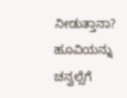ನೀಡುತ್ತಾನಾ?
ಹೂವಿಯನ್ನು ಚನ್ವಲ್ಸೆಗೆ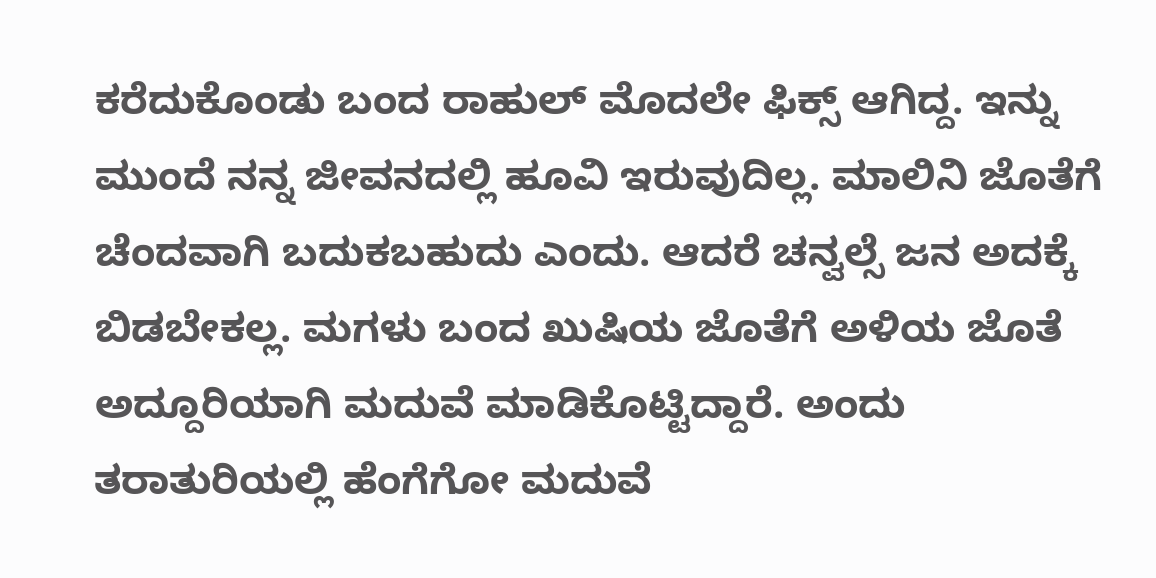ಕರೆದುಕೊಂಡು ಬಂದ ರಾಹುಲ್ ಮೊದಲೇ ಫಿಕ್ಸ್ ಆಗಿದ್ದ. ಇನ್ನು ಮುಂದೆ ನನ್ನ ಜೀವನದಲ್ಲಿ ಹೂವಿ ಇರುವುದಿಲ್ಲ. ಮಾಲಿನಿ ಜೊತೆಗೆ ಚೆಂದವಾಗಿ ಬದುಕಬಹುದು ಎಂದು. ಆದರೆ ಚನ್ವಲ್ಸೆ ಜನ ಅದಕ್ಕೆ ಬಿಡಬೇಕಲ್ಲ. ಮಗಳು ಬಂದ ಖುಷಿಯ ಜೊತೆಗೆ ಅಳಿಯ ಜೊತೆ ಅದ್ದೂರಿಯಾಗಿ ಮದುವೆ ಮಾಡಿಕೊಟ್ಟಿದ್ದಾರೆ. ಅಂದು ತರಾತುರಿಯಲ್ಲಿ ಹೆಂಗೆಗೋ ಮದುವೆ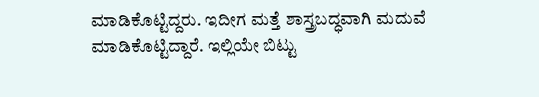ಮಾಡಿಕೊಟ್ಟಿದ್ದರು. ಇದೀಗ ಮತ್ತೆ ಶಾಸ್ತ್ರಬದ್ಧವಾಗಿ ಮದುವೆ ಮಾಡಿಕೊಟ್ಟಿದ್ದಾರೆ. ಇಲ್ಲಿಯೇ ಬಿಟ್ಟು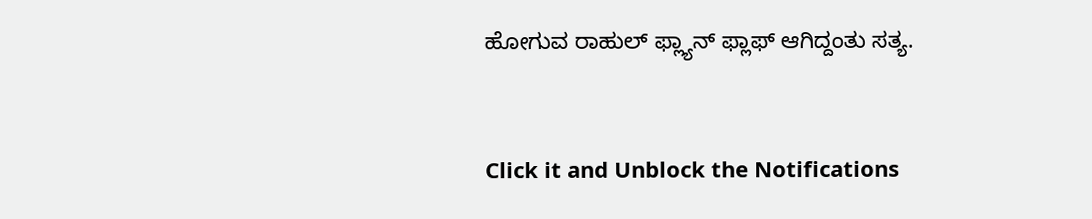ಹೋಗುವ ರಾಹುಲ್ ಫ್ಲ್ಯಾನ್ ಫ್ಲಾಫ್ ಆಗಿದ್ದಂತು ಸತ್ಯ.


Click it and Unblock the Notifications